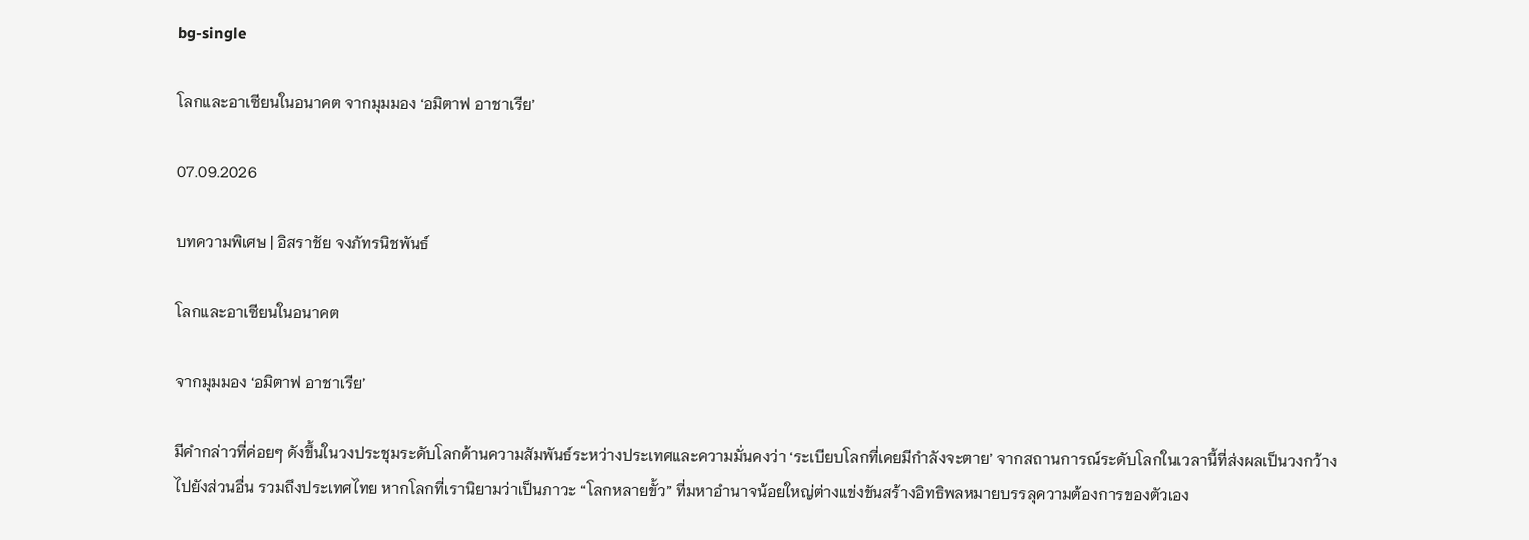bg-single

โลกและอาเซียนในอนาคต จากมุมมอง ‘อมิตาฟ อาชาเรีย’

07.09.2026

บทความพิเศษ | อิสราชัย จงภัทรนิชพันธ์

โลกและอาเซียนในอนาคต

จากมุมมอง ‘อมิตาฟ อาชาเรีย’

มีคำกล่าวที่ค่อยๆ ดังขึ้นในวงประชุมระดับโลกด้านความสัมพันธ์ระหว่างประเทศและความมั่นคงว่า ‘ระเบียบโลกที่เคยมีกำลังจะตาย’ จากสถานการณ์ระดับโลกในเวลานี้ที่ส่งผลเป็นวงกว้างไปยังส่วนอื่น รวมถึงประเทศไทย หากโลกที่เรานิยามว่าเป็นภาวะ “โลกหลายขั้ว” ที่มหาอำนาจน้อยใหญ่ต่างแข่งขันสร้างอิทธิพลหมายบรรลุความต้องการของตัวเอง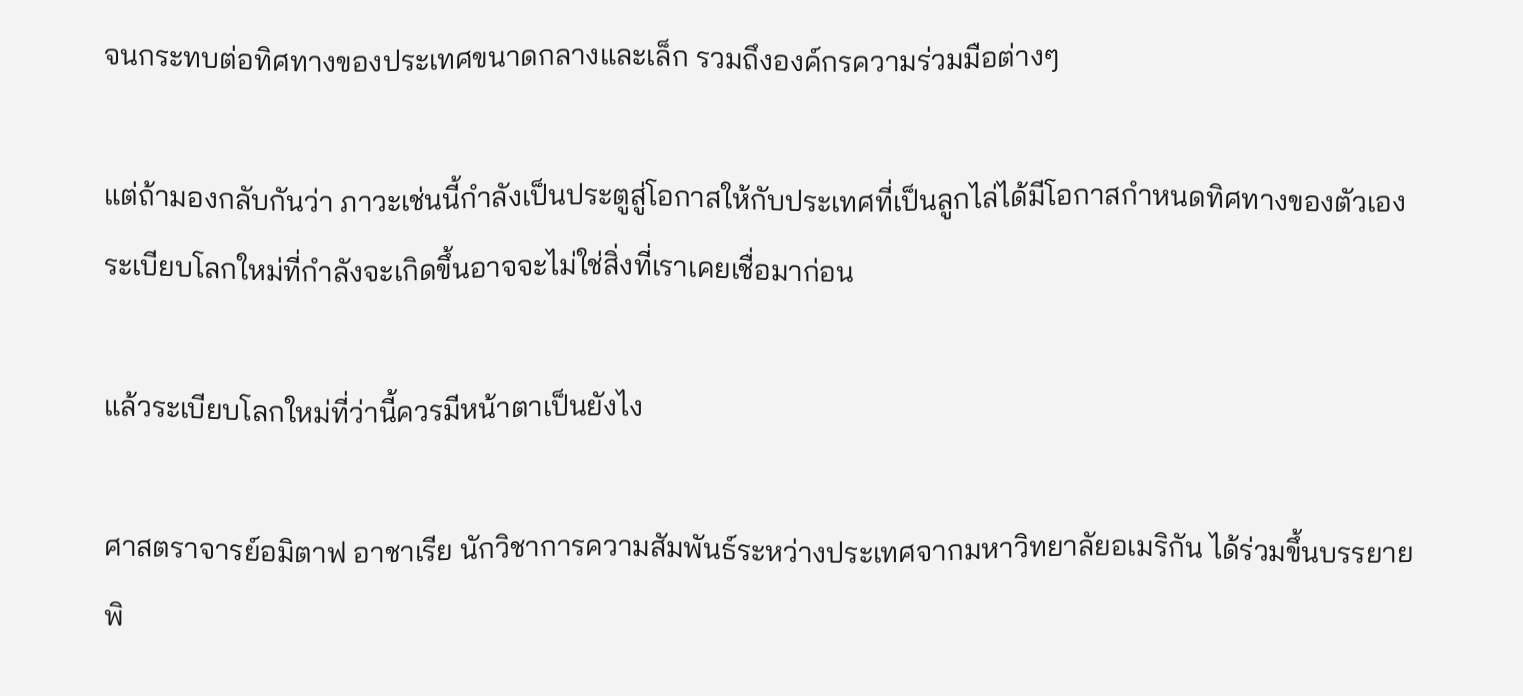จนกระทบต่อทิศทางของประเทศขนาดกลางและเล็ก รวมถึงองค์กรความร่วมมือต่างๆ

แต่ถ้ามองกลับกันว่า ภาวะเช่นนี้กำลังเป็นประตูสู่โอกาสให้กับประเทศที่เป็นลูกไล่ได้มีโอกาสกำหนดทิศทางของตัวเอง ระเบียบโลกใหม่ที่กำลังจะเกิดขึ้นอาจจะไม่ใช่สิ่งที่เราเคยเชื่อมาก่อน

แล้วระเบียบโลกใหม่ที่ว่านี้ควรมีหน้าตาเป็นยังไง

ศาสตราจารย์อมิตาฟ อาชาเรีย นักวิชาการความสัมพันธ์ระหว่างประเทศจากมหาวิทยาลัยอเมริกัน ได้ร่วมขึ้นบรรยายพิ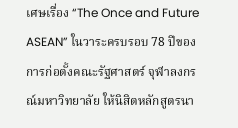เศษเรื่อง “The Once and Future ASEAN” ในวาระครบรอบ 78 ปีของการก่อตั้งคณะรัฐศาสตร์ จุฬาลงกรณ์มหาวิทยาลัย ให้นิสิตหลักสูตรนา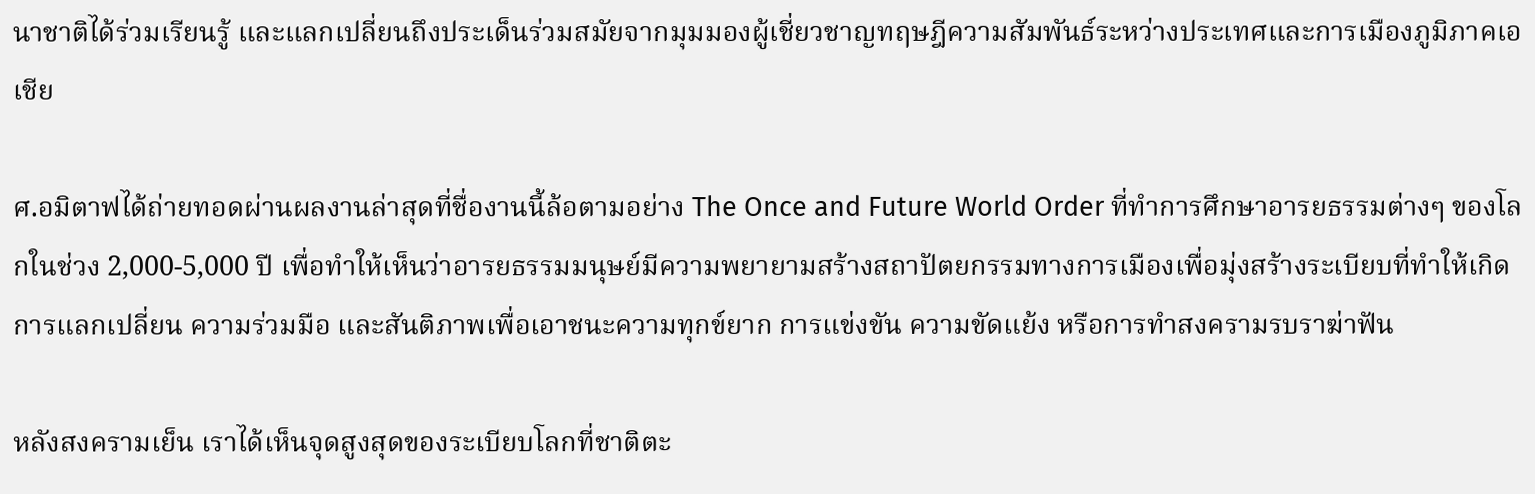นาชาติได้ร่วมเรียนรู้ และแลกเปลี่ยนถึงประเด็นร่วมสมัยจากมุมมองผู้เชี่ยวชาญทฤษฎีความสัมพันธ์ระหว่างประเทศและการเมืองภูมิภาคเอเชีย

ศ.อมิตาฟได้ถ่ายทอดผ่านผลงานล่าสุดที่ชื่องานนี้ล้อตามอย่าง The Once and Future World Order ที่ทำการศึกษาอารยธรรมต่างๆ ของโลกในช่วง 2,000-5,000 ปี เพื่อทำให้เห็นว่าอารยธรรมมนุษย์มีความพยายามสร้างสถาปัตยกรรมทางการเมืองเพื่อมุ่งสร้างระเบียบที่ทำให้เกิดการแลกเปลี่ยน ความร่วมมือ และสันติภาพเพื่อเอาชนะความทุกข์ยาก การแข่งขัน ความขัดแย้ง หรือการทำสงครามรบราฆ่าฟัน

หลังสงครามเย็น เราได้เห็นจุดสูงสุดของระเบียบโลกที่ชาติตะ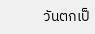วันตกเป็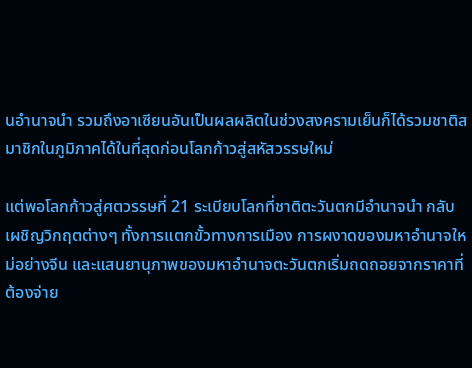นอำนาจนำ รวมถึงอาเซียนอันเป็นผลผลิตในช่วงสงครามเย็นก็ได้รวมชาติสมาชิกในภูมิภาคได้ในที่สุดก่อนโลกก้าวสู่สหัสวรรษใหม่

แต่พอโลกก้าวสู่ศตวรรษที่ 21 ระเบียบโลกที่ชาติตะวันตกมีอำนาจนำ กลับเผชิญวิกฤตต่างๆ ทั้งการแตกขั้วทางการเมือง การผงาดของมหาอำนาจใหม่อย่างจีน และแสนยานุภาพของมหาอำนาจตะวันตกเริ่มถดถอยจากราคาที่ต้องจ่าย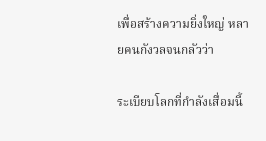เพื่อสร้างความยิ่งใหญ่ หลายคนกังวลจนกลัวว่า

ระเบียบโลกที่กำลังเสื่อมนี้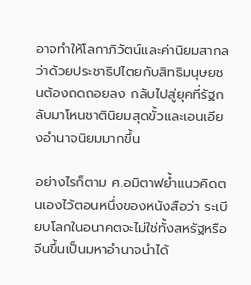อาจทำให้โลกาภิวัตน์และค่านิยมสากลว่าด้วยประชาธิปไตยกับสิทธิมนุษยชนต้องถดถอยลง กลับไปสู่ยุคที่รัฐกลับมาโหนชาตินิยมสุดขั้วและเอนเอียงอำนาจนิยมมากขึ้น

อย่างไรก็ตาม ศ.อมิตาฟย้ำแนวคิดตนเองไว้ตอนหนึ่งของหนังสือว่า ระเบียบโลกในอนาคตจะไม่ใช่ทั้งสหรัฐหรือจีนขึ้นเป็นมหาอำนาจนำได้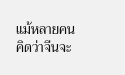แม้หลายคนคิดว่าจีนจะ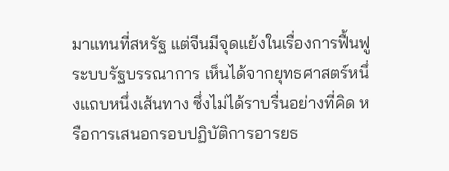มาแทนที่สหรัฐ แต่จีนมีจุดแย้งในเรื่องการฟื้นฟูระบบรัฐบรรณาการ เห็นได้จากยุทธศาสตร์หนึ่งแถบหนึ่งเส้นทาง ซึ่งไม่ได้ราบรื่นอย่างที่คิด หรือการเสนอกรอบปฏิบัติการอารยธ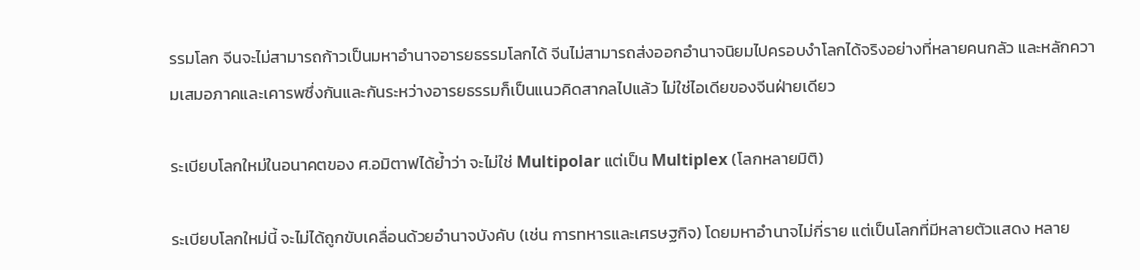รรมโลก จีนจะไม่สามารถก้าวเป็นมหาอำนาจอารยธรรมโลกได้ จีนไม่สามารถส่งออกอำนาจนิยมไปครอบงำโลกได้จริงอย่างที่หลายคนกลัว และหลักความเสมอภาคและเคารพซึ่งกันและกันระหว่างอารยธรรมก็เป็นแนวคิดสากลไปแล้ว ไม่ใช่ไอเดียของจีนฝ่ายเดียว

ระเบียบโลกใหม่ในอนาคตของ ศ.อมิตาฟได้ย้ำว่า จะไม่ใช่ Multipolar แต่เป็น Multiplex (โลกหลายมิติ)

ระเบียบโลกใหม่นี้ จะไม่ได้ถูกขับเคลื่อนด้วยอำนาจบังคับ (เช่น การทหารและเศรษฐกิจ) โดยมหาอำนาจไม่กี่ราย แต่เป็นโลกที่มีหลายตัวแสดง หลาย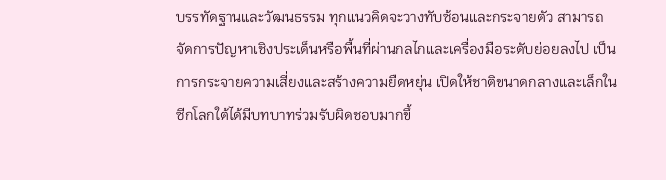บรรทัดฐานและวัฒนธรรม ทุกแนวคิดจะวางทับซ้อนและกระจายตัว สามารถจัดการปัญหาเชิงประเด็นหรือพื้นที่ผ่านกลไกและเครื่องมือระดับย่อยลงไป เป็นการกระจายความเสี่ยงและสร้างความยืดหยุ่น เปิดให้ชาติขนาดกลางและเล็กในซีกโลกใต้ได้มีบทบาทร่วมรับผิดชอบมากขึ้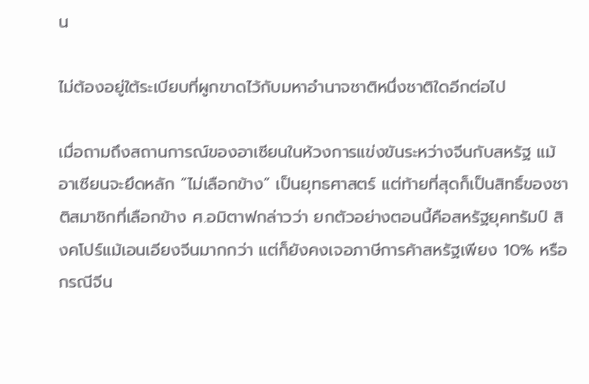น

ไม่ต้องอยู่ใต้ระเบียบที่ผูกขาดไว้กับมหาอำนาจชาติหนึ่งชาติใดอีกต่อไป

เมื่อถามถึงสถานการณ์ของอาเซียนในห้วงการแข่งขันระหว่างจีนกับสหรัฐ แม้อาเซียนจะยึดหลัก “ไม่เลือกข้าง” เป็นยุทธศาสตร์ แต่ท้ายที่สุดก็เป็นสิทธิ์ของชาติสมาชิกที่เลือกข้าง ศ.อมิตาฟกล่าวว่า ยกตัวอย่างตอนนี้คือสหรัฐยุคทรัมป์ สิงคโปร์แม้เอนเอียงจีนมากกว่า แต่ก็ยังคงเจอภาษีการค้าสหรัฐเพียง 10% หรือกรณีจีน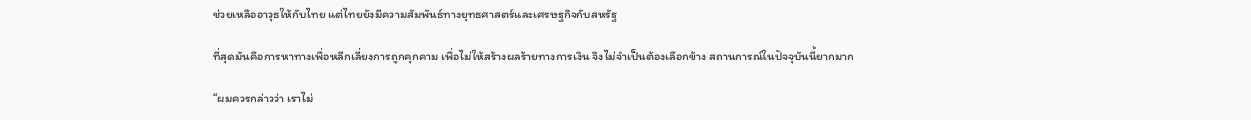ช่วยเหลืออาวุธให้กับไทย แต่ไทยยังมีความสัมพันธ์ทางยุทธศาสตร์และเศรษฐกิจกับสหรัฐ

ที่สุดมันคือการหาทางเพื่อหลีกเลี่ยงการถูกคุกคาม เพื่อไม่ให้สร้างผลร้ายทางการเงิน จึงไม่จำเป็นต้องเลือกข้าง สถานการณ์ในปัจจุบันนี้ยากมาก

“ผมควรกล่าวว่า เราไม่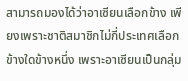สามารถมองได้ว่าอาเซียนเลือกข้าง เพียงเพราะชาติสมาชิกไม่กี่ประเทศเลือกข้างใดข้างหนึ่ง เพราะอาเซียนเป็นกลุ่ม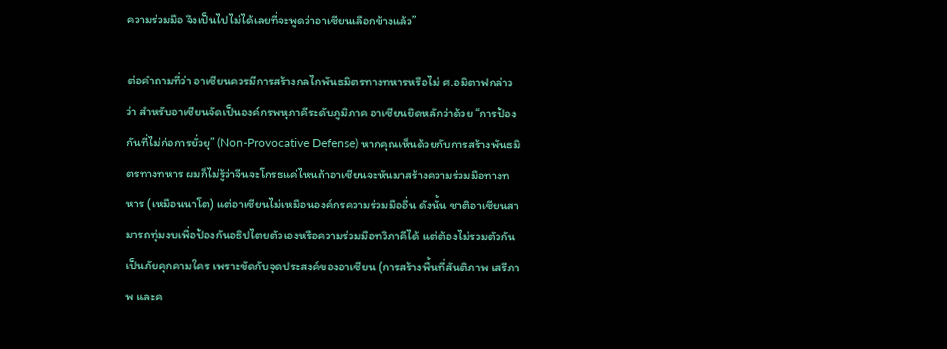ความร่วมมือ จึงเป็นไปไม่ได้เลยที่จะพูดว่าอาเซียนเลือกข้างแล้ว”

ต่อคำถามที่ว่า อาเซียนควรมีการสร้างกลไกพันธมิตรทางทหารหรือไม่ ศ.อมิตาฟกล่าวว่า สำหรับอาเซียนจัดเป็นองค์กรพหุภาคีระดับภูมิภาค อาเซียนยึดหลักว่าด้วย “การป้องกันที่ไม่ก่อการยั่วยุ” (Non-Provocative Defense) หากคุณเห็นด้วยกับการสร้างพันธมิตรทางทหาร ผมก็ไม่รู้ว่าจีนจะโกรธแค่ไหนถ้าอาเซียนจะหันมาสร้างความร่วมมือทางทหาร (เหมือนนาโต) แต่อาเซียนไม่เหมือนองค์กรความร่วมมืออื่น ดังนั้น ชาติอาเซียนสามารถทุ่มงบเพื่อป้องกันอธิปไตยตัวเองหรือความร่วมมือทวิภาคีได้ แต่ต้องไม่รวมตัวกันเป็นภัยคุกคามใคร เพราะขัดกับจุดประสงค์ของอาเซียน (การสร้างพื้นที่สันติภาพ เสรีภาพ และค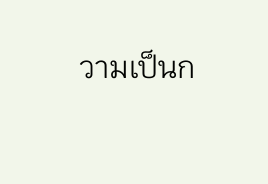วามเป็นก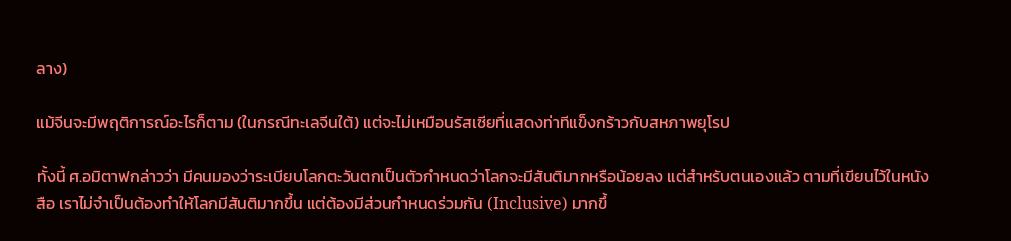ลาง)

แม้จีนจะมีพฤติการณ์อะไรก็ตาม (ในกรณีทะเลจีนใต้) แต่จะไม่เหมือนรัสเซียที่แสดงท่าทีแข็งกร้าวกับสหภาพยุโรป

ทั้งนี้ ศ.อมิตาฟกล่าวว่า มีคนมองว่าระเบียบโลกตะวันตกเป็นตัวกำหนดว่าโลกจะมีสันติมากหรือน้อยลง แต่สำหรับตนเองแล้ว ตามที่เขียนไว้ในหนังสือ เราไม่จำเป็นต้องทำให้โลกมีสันติมากขึ้น แต่ต้องมีส่วนกำหนดร่วมกัน (Inclusive) มากขึ้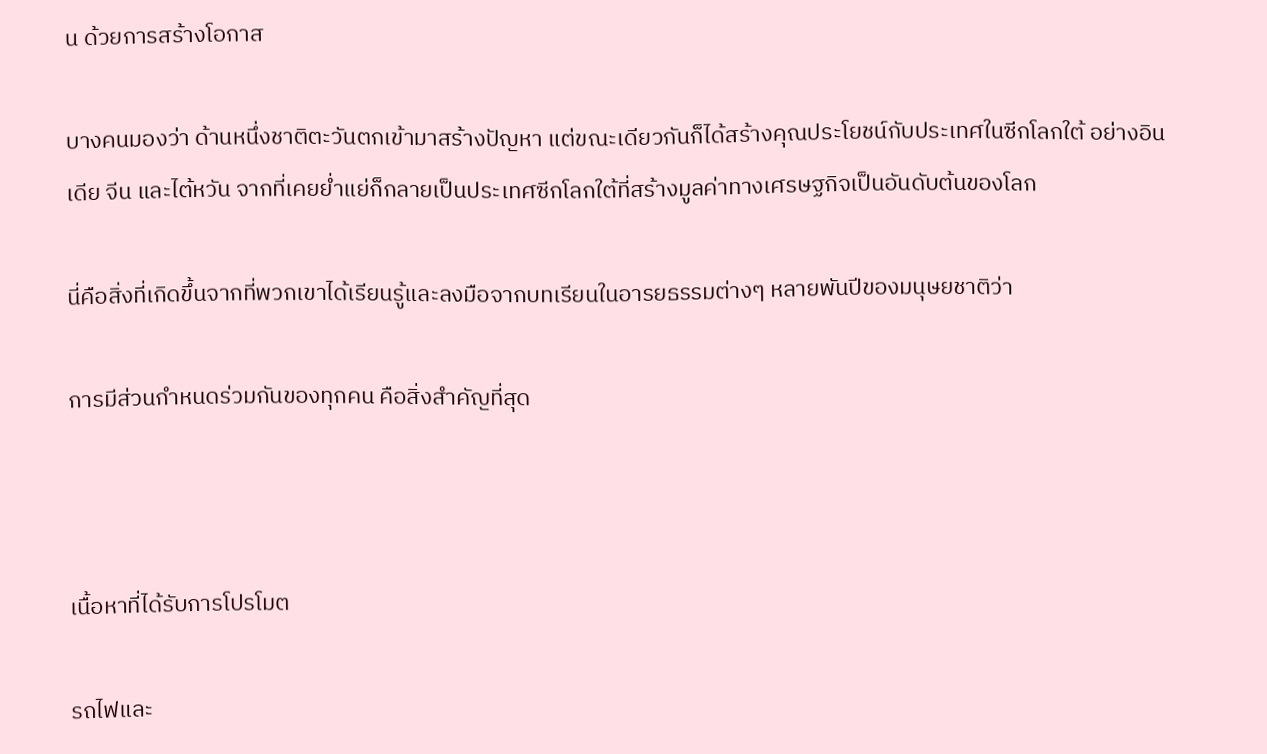น ด้วยการสร้างโอกาส

บางคนมองว่า ด้านหนึ่งชาติตะวันตกเข้ามาสร้างปัญหา แต่ขณะเดียวกันก็ได้สร้างคุณประโยชน์กับประเทศในซีกโลกใต้ อย่างอินเดีย จีน และไต้หวัน จากที่เคยย่ำแย่ก็กลายเป็นประเทศซีกโลกใต้ที่สร้างมูลค่าทางเศรษฐกิจเป็นอันดับต้นของโลก

นี่คือสิ่งที่เกิดขึ้นจากที่พวกเขาได้เรียนรู้และลงมือจากบทเรียนในอารยธรรมต่างๆ หลายพันปีของมนุษยชาติว่า

การมีส่วนกำหนดร่วมกันของทุกคน คือสิ่งสำคัญที่สุด



เนื้อหาที่ได้รับการโปรโมต

รถไฟและ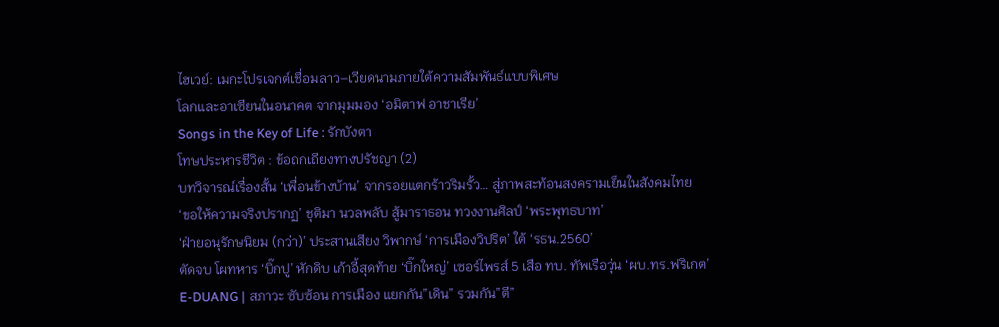ไฮเวย์: เมกะโปรเจกต์เชื่อมลาว–เวียดนามภายใต้ความสัมพันธ์แบบพิเศษ
โลกและอาเซียนในอนาคต จากมุมมอง ‘อมิตาฟ อาชาเรีย’
Songs in the Key of Life : รักบังตา
โทษประหารชีวิต : ข้อถกเถียงทางปรัชญา (2)
บทวิจารณ์เรื่องสั้น ‘เพื่อนข้างบ้าน’ จากรอยแตกร้าวริมรั้ว… สู่ภาพสะท้อนสงครามเย็นในสังคมไทย
‘ขอให้ความจริงปรากฏ’ ชุติมา นวลพลับ สู้มาราธอน ทวงงานศิลป์ ‘พระพุทธบาท’
‘ฝ่ายอนุรักษนิยม (กว่า)’ ประสานเสียง วิพากษ์ ‘การเมืองวิปริต’ ใต้ ‘รธน.2560’
ตัดจบ โผทหาร ‘บิ๊กปู’ หักดิบ เก้าอี้สุดท้าย ‘บิ๊กใหญ่’ เซอร์ไพรส์ 5 เสือ ทบ. ทัพเรือวุ่น ‘ผบ.ทร.ฟริเกต’
E-DUANG | สภาวะ ซับซ้อน การเมือง แยกกัน”เดิน” รวมกัน”ตี”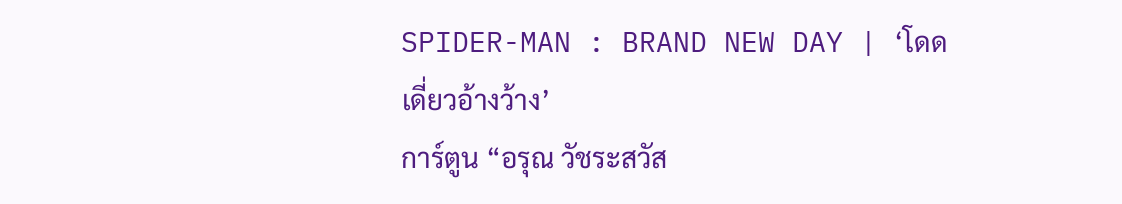SPIDER-MAN : BRAND NEW DAY | ‘โดดเดี่ยวอ้างว้าง’
การ์ตูน “อรุณ วัชระสวัส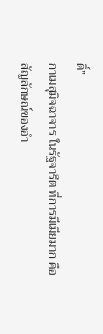ดิ์”
กาเมสุมิจฉาจาร ในรัฐจารีต ที่การมีเมียมาก คือสัญลักษณ์ของอำ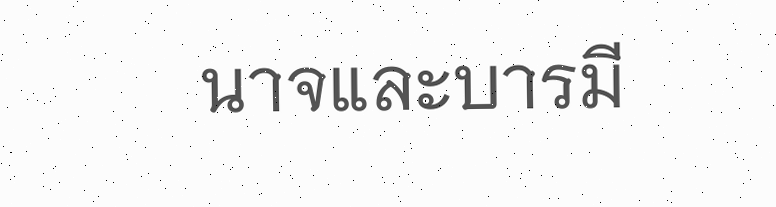นาจและบารมี